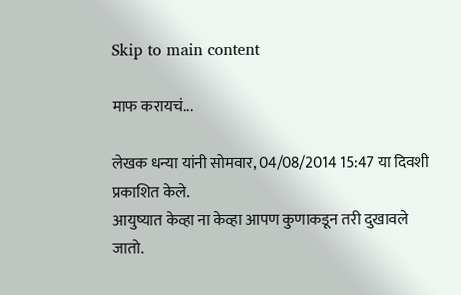Skip to main content

माफ करायचं...

लेखक धन्या यांनी सोमवार, 04/08/2014 15:47 या दिवशी प्रकाशित केले.
आयुष्यात केव्हा ना केव्हा आपण कुणाकडून तरी दुखावले जातो.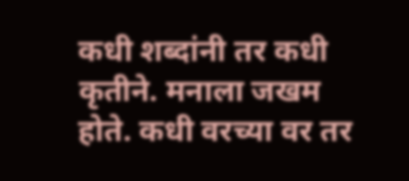कधी शब्दांनी तर कधी कृतीने. मनाला जखम होते. कधी वरच्या वर तर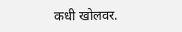कधी खोलवर.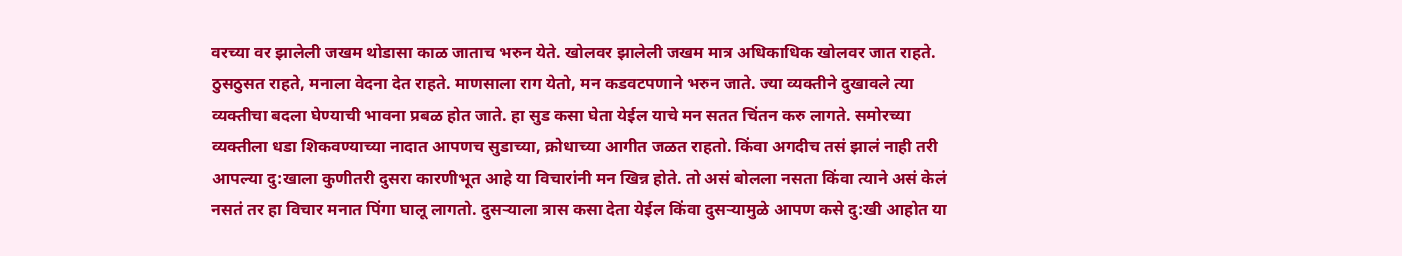वरच्या वर झालेली जखम थोडासा काळ जाताच भरुन येते. खोलवर झालेली जखम मात्र अधिकाधिक खोलवर जात राहते. ठुसठुसत राहते, मनाला वेदना देत राहते. माणसाला राग येतो, मन कडवटपणाने भरुन जाते. ज्या व्यक्तीने दुखावले त्या व्यक्तीचा बदला घेण्याची भावना प्रबळ होत जाते. हा सुड कसा घेता येईल याचे मन सतत चिंतन करु लागते. समोरच्या व्यक्तीला धडा शिकवण्याच्या नादात आपणच सुडाच्या, क्रोधाच्या आगीत जळत राहतो. किंवा अगदीच तसं झालं नाही तरी आपल्या दु:खाला कुणीतरी दुसरा कारणीभूत आहे या विचारांनी मन खिन्न होते. तो असं बोलला नसता किंवा त्याने असं केलं नसतं तर हा विचार मनात पिंगा घालू लागतो. दुसर्‍याला त्रास कसा देता येईल किंवा दुसर्‍यामुळे आपण कसे दु:खी आहोत या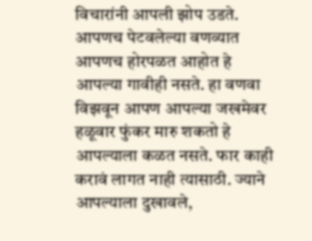विचारांनी आपली झोप उडते. आपणच पेटवलेल्या वणव्यात आपणच होरपळत आहोत हे आपल्या गावीही नसते. हा वणवा विझवून आपण आपल्या जखमेवर हळूवार फुंकर मारु शकतो हे आपल्याला कळत नसते. फार काही करावं लागत नाही त्यासाठी. ज्याने आपल्याला दुखावले,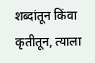शब्दांतून किंवा कृतीतून, त्याला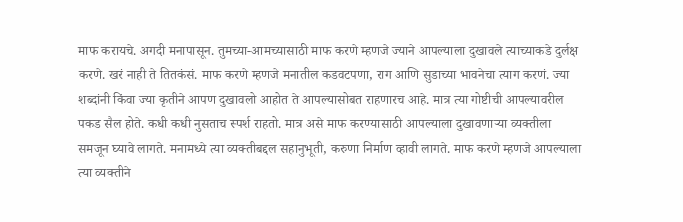माफ करायचे. अगदी मनापासून. तुमच्या-आमच्यासाठी माफ करणे म्हणजे ज्याने आपल्याला दुखावले त्याच्याकडे दुर्लक्ष करणे. खरं नाही ते तितकंसं. माफ करणे म्हणजे मनातील कडवटपणा, राग आणि सुडाच्या भावनेचा त्याग करणं. ज्या शब्दांनी किंवा ज्या कृतीने आपण दुखावलो आहोत ते आपल्यासोबत राहणारच आहे. मात्र त्या गोष्टीची आपल्यावरील पकड सैल होते. कधी कधी नुसताच स्पर्श राहतो. मात्र असे माफ करण्यासाठी आपल्याला दुखावणार्‍या व्यक्तीला समजून घ्यावे लागते. मनामध्ये त्या व्यक्तीबद्दल सहानुभूती, करुणा निर्माण व्हावी लागते. माफ करणे म्हणजे आपल्याला त्या व्यक्तीने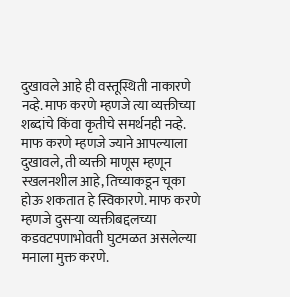दुखावले आहे ही वस्तूस्थिती नाकारणे नव्हे. माफ करणे म्हणजे त्या व्यक्तीच्या शब्दांचे किंवा कृतीचे समर्थनही नव्हे. माफ करणे म्हणजे ज्याने आपल्याला दुखावले, ती व्यक्ती माणूस म्हणून स्खलनशील आहे, तिच्याकडून चूका होऊ शकतात हे स्विकारणे. माफ करणे म्हणजे दुसर्‍या व्यक्तीबद्दलच्या कडवटपणाभोवती घुटमळत असलेल्या मनाला मुक्त करणे.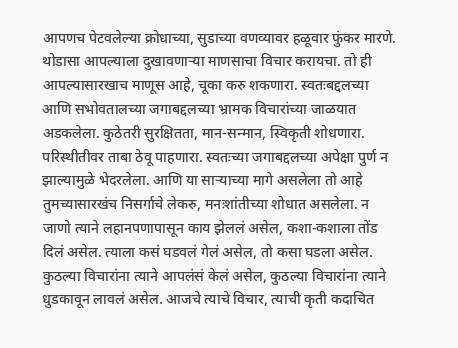आपणच पेटवलेल्या क्रोधाच्या, सुडाच्या वणव्यावर हळूवार फुंकर मारणे. थोडासा आपल्याला दुखावणार्‍या माणसाचा विचार करायचा. तो ही आपल्यासारखाच माणूस आहे, चूका करु शकणारा. स्वतःबद्दलच्या आणि सभोवतालच्या जगाबद्दलच्या भ्रामक विचारांच्या जाळयात अडकलेला. कुठेतरी सुरक्षितता, मान-सन्मान, स्विकृती शोधणारा. परिस्थीतीवर ताबा ठेवू पाहणारा. स्वतःच्या जगाबद्दलच्या अपेक्षा पुर्ण न झाल्यामुळे भेदरलेला. आणि या सार्‍याच्या मागे असलेला तो आहे तुमच्यासारखंच निसर्गाचे लेकरु, मनःशांतीच्या शोधात असलेला. न जाणो त्याने लहानपणापासून काय झेललं असेल, कशा-कशाला तोंड दिलं असेल. त्याला कसं घडवलं गेलं असेल, तो कसा घडला असेल. कुठल्या विचारांना त्याने आपलंसं केलं असेल, कुठल्या विचारांना त्याने धुडकावून लावलं असेल. आजचे त्याचे विचार, त्याची कृती कदाचित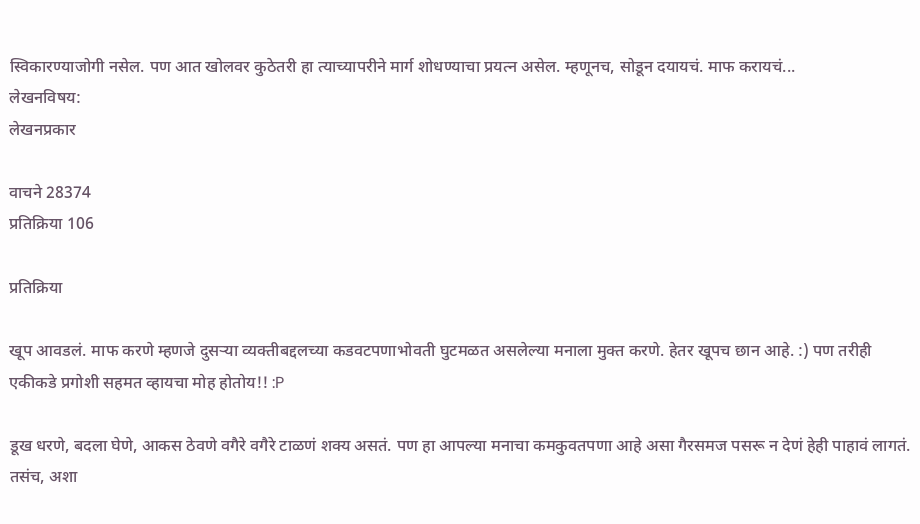स्विकारण्याजोगी नसेल. पण आत खोलवर कुठेतरी हा त्याच्यापरीने मार्ग शोधण्याचा प्रयत्न असेल. म्हणूनच, सोडून दयायचं. माफ करायचं...
लेखनविषय:
लेखनप्रकार

वाचने 28374
प्रतिक्रिया 106

प्रतिक्रिया

खूप आवडलं. माफ करणे म्हणजे दुसर्‍या व्यक्तीबद्दलच्या कडवटपणाभोवती घुटमळत असलेल्या मनाला मुक्त करणे. हेतर खूपच छान आहे. :) पण तरीही एकीकडे प्रगोशी सहमत व्हायचा मोह होतोय!! :P

डूख धरणे, बदला घेणे, आकस ठेवणे वगैरे वगैरे टाळणं शक्य असतं. पण हा आपल्या मनाचा कमकुवतपणा आहे असा गैरसमज पसरू न देणं हेही पाहावं लागतं. तसंच, अशा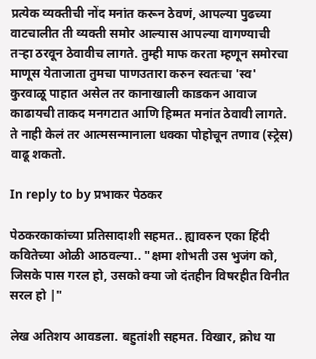प्रत्येक व्यक्तीची नोंद मनांत करून ठेवणं, आपल्या पुढच्या वाटचालीत ती व्यक्ती समोर आल्यास आपल्या वागण्याची तर्‍हा ठरवून ठेवावीच लागते. तुम्ही माफ करता म्हणून समोरचा माणूस येताजाता तुमचा पाणउतारा करुन स्वतःचा 'स्व' कुरवाळू पाहात असेल तर कानाखाली काडकन आवाज काढायची ताकद मनगटात आणि हिम्मत मनांत ठेवावी लागते. ते नाही केलं तर आत्मसन्मानाला धक्का पोहोचून तणाव (स्ट्रेस) वाढू शकतो.

In reply to by प्रभाकर पेठकर

पेठकरकाकांच्या प्रतिसादाशी सहमत.. ह्यावरुन एका हिंदी कवितेच्या ओळी आठवल्या.. "क्षमा शोभती उस भुजंग को, जिसके पास गरल हो, उसको क्या जो दंतहीन विषरहीत विनीत सरल हो |"

लेख अतिशय आवडला. बहुतांशी सहमत. विखार, क्रोध या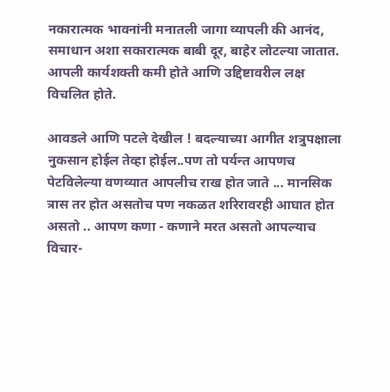नकारात्मक भावनांनी मनातली जागा व्यापली की आनंद, समाधान अशा सकारात्मक बाबी दूर, बाहेर लोटल्या जातात. आपली कार्यशक्ती कमी होते आणि उद्दिष्टावरील लक्ष विचलित होते.

आवडले आणि पटले देखील ! बदल्याच्या आगीत शत्रुपक्षाला नुकसान होईल तेव्हा होईल..पण तो पर्यन्त आपणच पेटविलेल्या वणव्यात आपलीच राख होत जाते ... मानसिक त्रास तर होत असतोच पण नकळत शरिरावरही आघात होत असतो .. आपण कणा - कणाने मरत असतो आपल्याच विचार-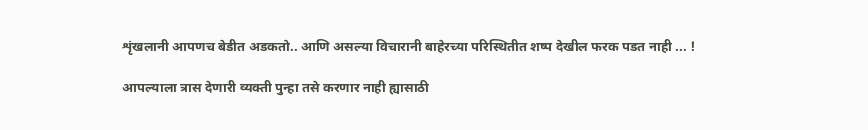शृंखलानी आपणच बेडीत अडकतो.. आणि असल्या विचारानी बाहेरच्या परिस्थितीत शष्प देखील फरक पडत नाही ... !

आपल्याला त्रास देणारी व्यक्ती पुन्हा तसे करणार नाही ह्यासाठी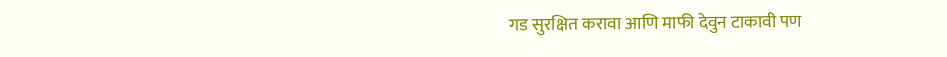गड सुरक्षित करावा आणि माफी देवुन टाकावी पण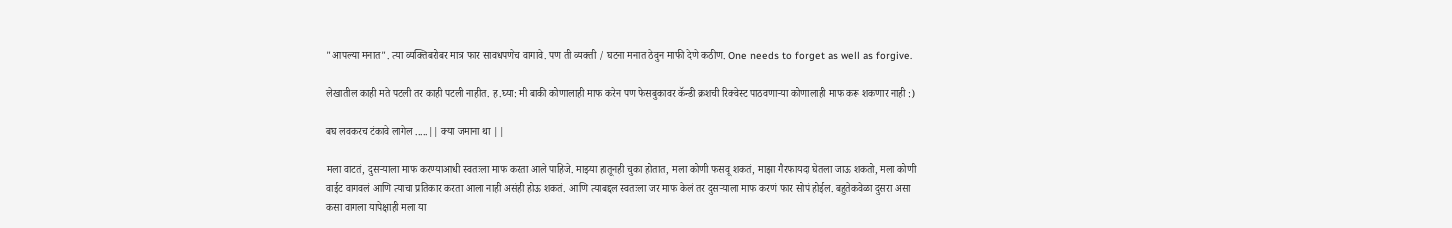"आपल्या मनात". त्या व्यक्तिबरोबर मात्र फार सावधपणेच वागावे. पण ती व्यक्ती / घटना मनात ठेवुन माफी देणे कठीण. One needs to forget as well as forgive.

लेखातील काही मते पटली तर काही पटली नाहीत. ह.घ्या: मी बाकी कोणालाही माफ करेन पण फेसबुकावर कॅन्डी क्रशची रिक्वेस्ट पाठवणार्‍या कोणालाही माफ करू शकणार नाही :)

बघ लवकरच टंकावे लागेल .....|| क्या जमाना था ||

मला वाटतं, दुसर्‍याला माफ करण्याआधी स्वतःला माफ करता आले पाहिजे. माझ्या हातूनही चुका होतात, मला कोणी फसवू शकतं, माझा गैरफायदा घेतला जाऊ शकतो, मला कोणी वाईट वागवलं आणि त्याचा प्रतिकार करता आला नाही असंही होऊ शकतं. आणि त्याबद्दल स्वतःला जर माफ केलं तर दुसर्‍याला माफ करणं फार सोपं होईल. बहुतेकवेळा दुसरा असा कसा वागला यापेक्षाही मला या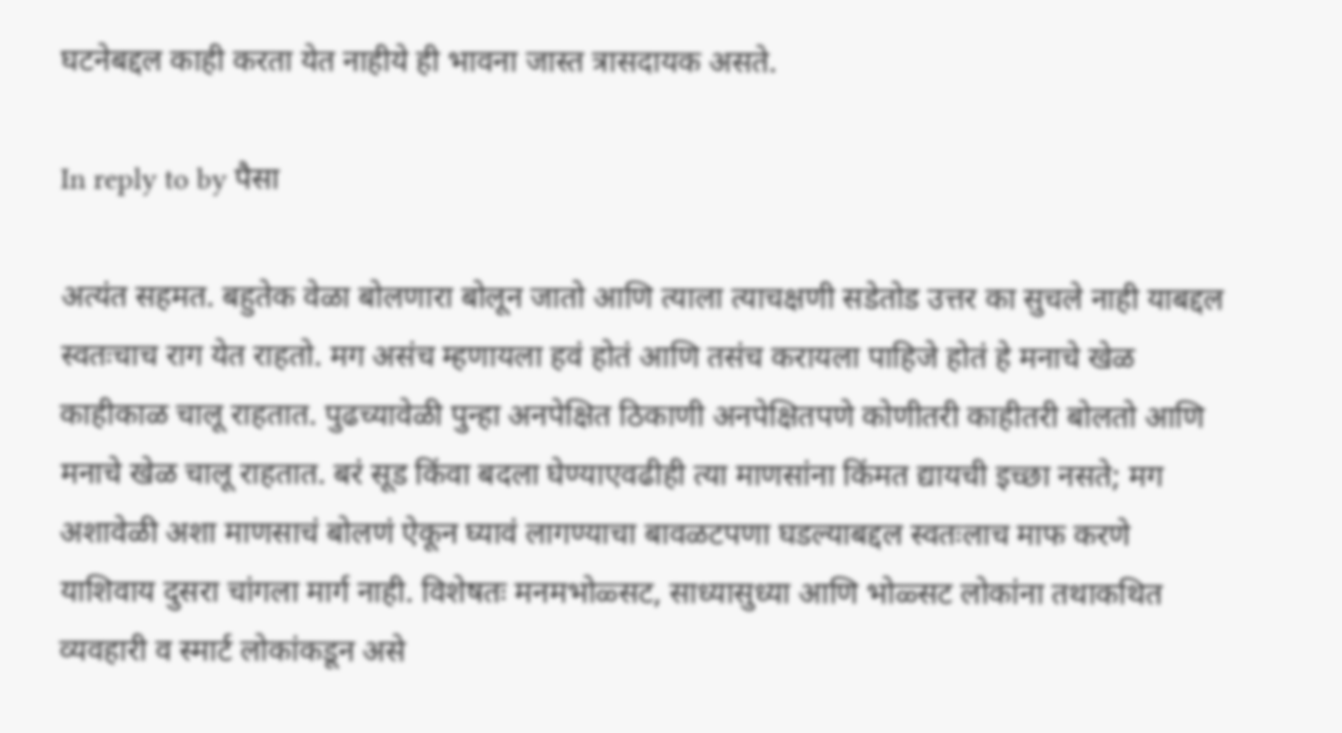घटनेबद्दल काही करता येत नाहीये ही भावना जास्त त्रासदायक असते.

In reply to by पैसा

अत्यंत सहमत. बहुतेक वेळा बोलणारा बोलून जातो आणि त्याला त्याचक्षणी सडेतोड उत्तर का सुचले नाही याबद्दल स्वतःचाच राग येत राहतो. मग असंच म्हणायला हवं होतं आणि तसंच करायला पाहिजे होतं हे मनाचे खेळ काहीकाळ चालू राहतात. पुढच्यावेळी पुन्हा अनपेक्षित ठिकाणी अनपेक्षितपणे कोणीतरी काहीतरी बोलतो आणि मनाचे खेळ चालू राहतात. बरं सूड किंवा बदला घेण्याएवढीही त्या माणसांना किंमत द्यायची इच्छा नसते; मग अशावेळी अशा माणसाचं बोलणं ऐकून घ्यावं लागण्याचा बावळटपणा घडल्याबद्दल स्वतःलाच माफ करणे याशिवाय दुसरा चांगला मार्ग नाही. विशेषतः मनमभोळ्सट, साध्यासुध्या आणि भोळ्सट लोकांना तथाकथित व्यवहारी व स्मार्ट लोकांकडून असे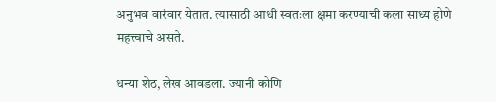अनुभव वारंवार येतात. त्यासाठी आधी स्वतःला क्षमा करण्याची कला साध्य होणे महत्त्वाचे असते.

धन्या शेठ, लेख आवडला. ज्यानी कोणि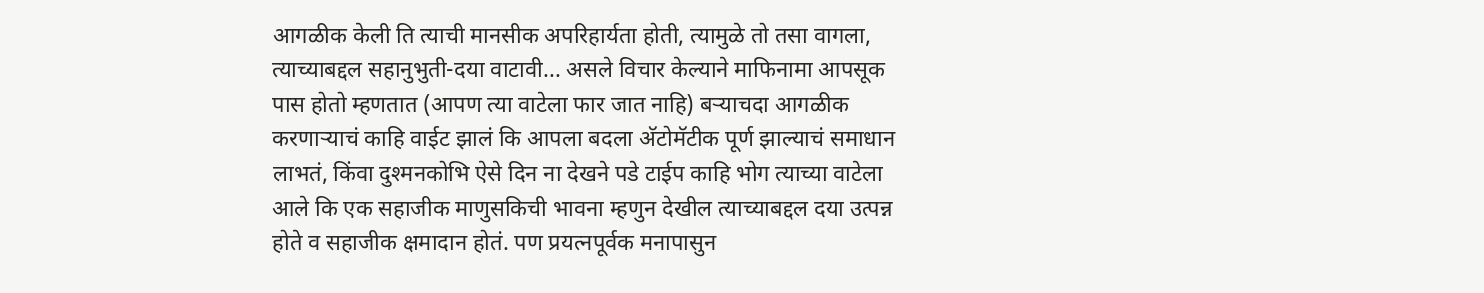आगळीक केली ति त्याची मानसीक अपरिहार्यता होती, त्यामुळे तो तसा वागला, त्याच्याबद्दल सहानुभुती-दया वाटावी... असले विचार केल्याने माफिनामा आपसूक पास होतो म्हणतात (आपण त्या वाटेला फार जात नाहि) बर्‍याचदा आगळीक करणार्‍याचं काहि वाईट झालं कि आपला बदला अ‍ॅटोमॅटीक पूर्ण झाल्याचं समाधान लाभतं, किंवा दुश्मनकोभि ऐसे दिन ना देखने पडे टाईप काहि भोग त्याच्या वाटेला आले कि एक सहाजीक माणुसकिची भावना म्हणुन देखील त्याच्याबद्दल दया उत्पन्न होते व सहाजीक क्षमादान होतं. पण प्रयत्नपूर्वक मनापासुन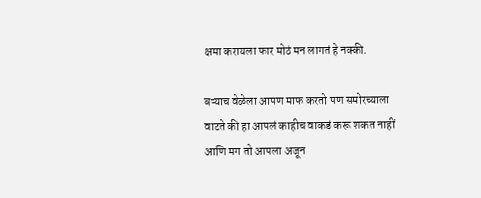क्षमा करायला फार मोठं मन लागतं हे नक्की.

बऱ्याच वेळेला आपण माफ करतो पण समोरच्याला वाटते की हा आपलं काहीच वाकडं करू शकत नाहीं आणि मग तो आपला अजून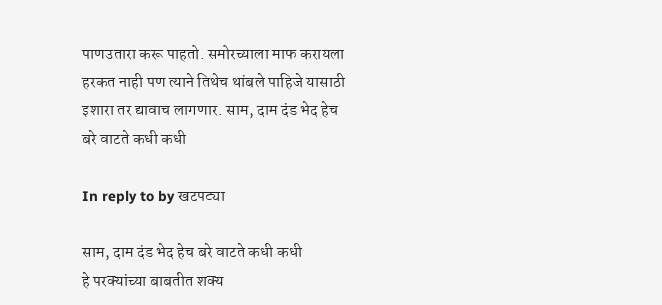पाणउतारा करू पाहतो. समोरच्याला माफ करायला हरकत नाही पण त्याने तिथेच थांबले पाहिजे यासाठी इशारा तर द्यावाच लागणार. साम, दाम दंड भेद हेच बरे वाटते कधी कधी

In reply to by खटपट्या

साम, दाम दंड भेद हेच बरे वाटते कधी कधी
हे परक्यांच्या बाबतीत शक्य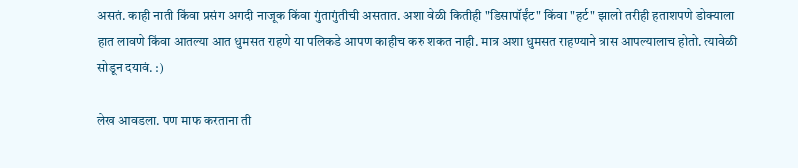असतं. काही नाती किंवा प्रसंग अगदी नाजूक किंवा गुंतागुंतीची असतात. अशा वेळी कितीही "डिसापॉईंट" किंवा "हर्ट" झालो तरीही हताशपणे डोक्याला हात लावणे किंवा आतल्या आत धुमसत राहणे या पलिकडे आपण काहीच करु शकत नाही. मात्र अशा धुमसत राहण्याने त्रास आपल्यालाच होतो. त्यावेळी सोडून दयावं. :)

लेख आवडला. पण माफ करताना ती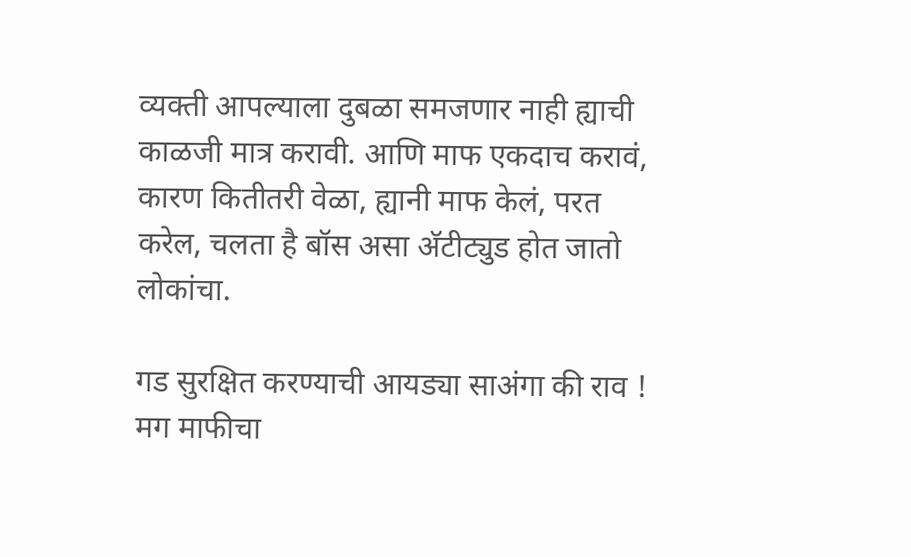व्यक्ती आपल्याला दुबळा समजणार नाही ह्याची काळजी मात्र करावी. आणि माफ एकदाच करावं, कारण कितीतरी वेळा, ह्यानी माफ केलं, परत करेल, चलता है बॉस असा अ‍ॅटीट्युड होत जातो लोकांचा.

गड सुरक्षित करण्याची आयड्या साअंगा की राव ! मग माफीचा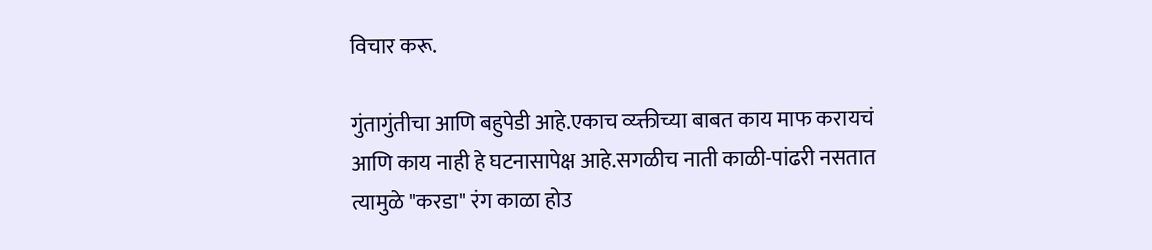विचार करू.

गुंतागुंतीचा आणि बहुपेडी आहे.एकाच व्य्क्तीच्या बाबत काय माफ करायचं आणि काय नाही हे घटनासापेक्ष आहे.सगळीच नाती काळी-पांढरी नसतात त्यामुळे "करडा" रंग काळा होउ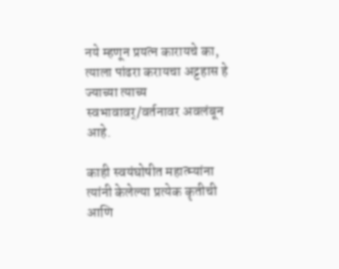नये म्हणून प्रयत्न कारायचे का, त्याला पांढरा करायचा अट्टहास हे ज्याच्या त्याच्य स्वभावावर्/वर्तनावर अवलंबून आहे.

काही स्वयंघोषीत महात्म्यांना त्यांनी केलेल्या प्रत्येक कॄतीची आणि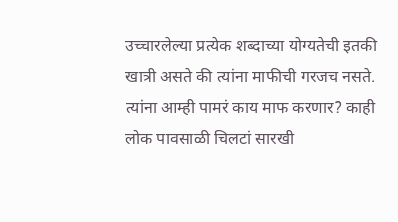उच्चारलेल्या प्रत्येक शब्दाच्या योग्यतेची इतकी खात्री असते की त्यांना माफीची गरजच नसते. त्यांना आम्ही पामरं काय माफ करणार? काही लोक पावसाळी चिलटां सारखी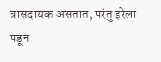त्रासदायक असतात, परंतु इरेला पडून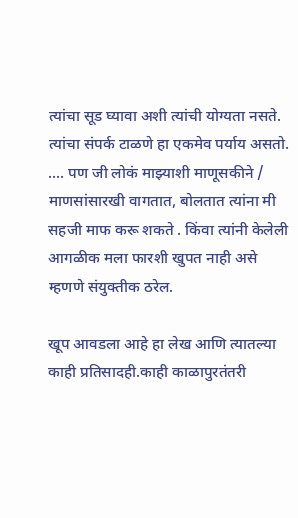त्यांचा सूड घ्यावा अशी त्यांची योग्यता नसते. त्यांचा संपर्क टाळणे हा एकमेव पर्याय असतो. .... पण जी लोकं माझ्याशी माणूसकीने / माणसांसारखी वागतात, बोलतात त्यांना मी सहजी माफ करू शकते . किंवा त्यांनी केलेली आगळीक मला फारशी खुपत नाही असे म्हणणे संयुक्तीक ठरेल.

खूप आवडला आहे हा लेख आणि त्यातल्या काही प्रतिसादही.काही काळापुरतंतरी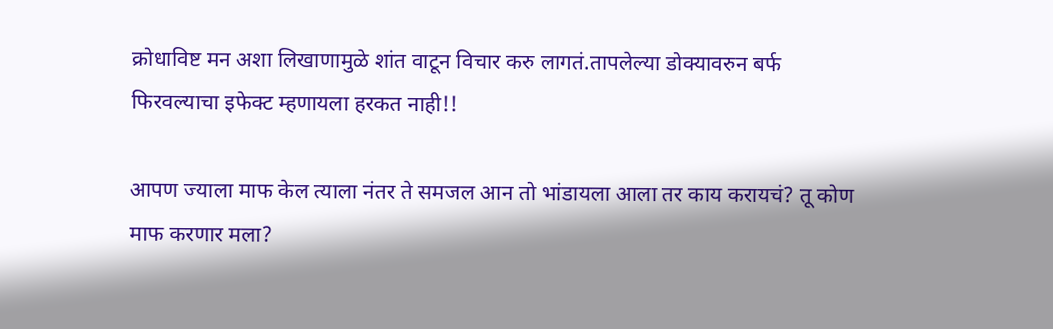क्रोधाविष्ट मन अशा लिखाणामुळे शांत वाटून विचार करु लागतं.तापलेल्या डोक्यावरुन बर्फ फिरवल्याचा इफेक्ट म्हणायला हरकत नाही!!

आपण ज्याला माफ केल त्याला नंतर ते समजल आन तो भांडायला आला तर काय करायचं? तू कोण माफ करणार मला?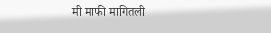मी माफी मागितली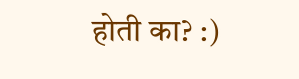होती का? :)